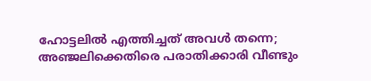ഹോട്ടലില്‍ എത്തിച്ചത് അവള്‍ തന്നെ; അഞ്ജലിക്കെതിരെ പരാതിക്കാരി വീണ്ടും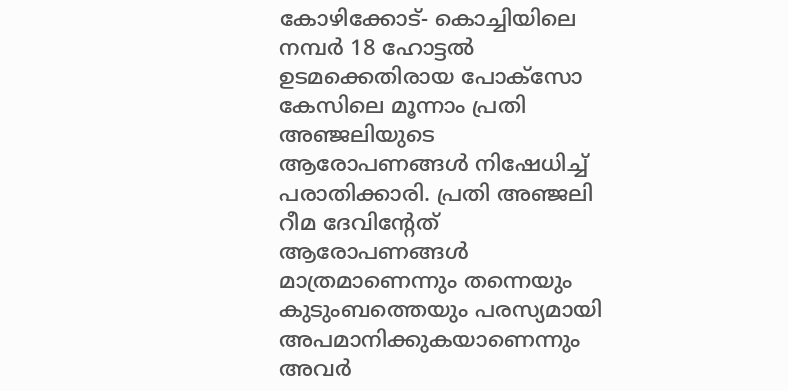കോഴിക്കോട്- കൊച്ചിയിലെ നമ്പര്‍ 18 ഹോട്ടല്‍ ഉടമക്കെതിരായ പോക്‌സോ കേസിലെ മൂന്നാം പ്രതി അഞ്ജലിയുടെ ആരോപണങ്ങള്‍ നിഷേധിച്ച് പരാതിക്കാരി. പ്രതി അഞ്ജലി റീമ ദേവിന്റേത്  ആരോപണങ്ങള്‍ മാത്രമാണെന്നും തന്നെയും കുടുംബത്തെയും പരസ്യമായി അപമാനിക്കുകയാണെന്നും അവര്‍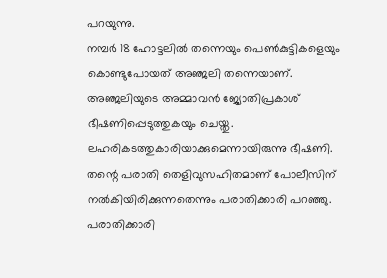പറയുന്നു.
നമ്പര്‍ 18 ഹോട്ടലില്‍ തന്നെയും പെണ്‍കുട്ടികളെയും കൊണ്ടുപോയത് അഞ്ജലി തന്നെയാണ്. അഞ്ജലിയുടെ അമ്മാവന്‍ ജ്യോതിപ്രകാശ് ഭീഷണിപ്പെടുത്തുകയും ചെയ്തു.  ലഹരികടത്തുകാരിയാക്കുമെന്നായിരുന്നു ഭീഷണി. തന്റെ പരാതി തെളിവുസഹിതമാണ് പോലീസിന് നല്‍കിയിരിക്കുന്നതെന്നും പരാതിക്കാരി പറഞ്ഞു.
പരാതിക്കാരി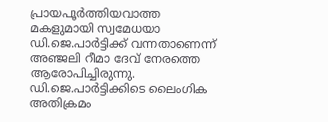പ്രായപൂര്‍ത്തിയവാത്ത മകളുമായി സ്വമേധയാ ഡി.ജെ.പാര്‍ട്ടിക്ക് വന്നതാണെന്ന്  അഞ്ജലി റീമാ ദേവ് നേരത്തെ ആരോപിച്ചിരുന്നു. ഡി.ജെ.പാര്‍ട്ടിക്കിടെ ലൈംഗിക അതിക്രമം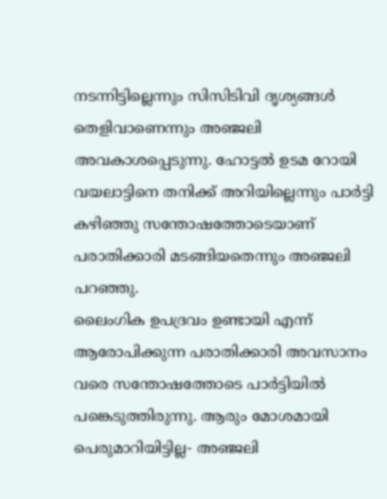നടന്നിട്ടില്ലെന്നും സിസിടിവി ദൃശ്യങ്ങള്‍ തെളിവാണെന്നും അഞ്ജലി അവകാശപ്പെടുന്നു. ഹോട്ടല്‍ ഉടമ റോയി വയലാട്ടിനെ തനിക്ക് അറിയില്ലെന്നും പാര്‍ട്ടി കഴിഞ്ഞു സന്തോഷത്തോടെയാണ് പരാതിക്കാരി മടങ്ങിയതെന്നും അഞ്ജലി പറഞ്ഞു.
ലൈംഗിക ഉപദ്രവം ഉണ്ടായി എന്ന് ആരോപിക്കുന്ന പരാതിക്കാരി അവസാനം വരെ സന്തോഷത്തോടെ പാര്‍ട്ടിയില്‍ പങ്കെടുത്തിരുന്നു. ആരും മോശമായി പെരുമാറിയിട്ടില്ല- അഞ്ജലി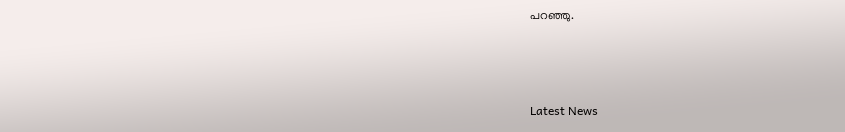പറഞ്ഞു.



Latest News